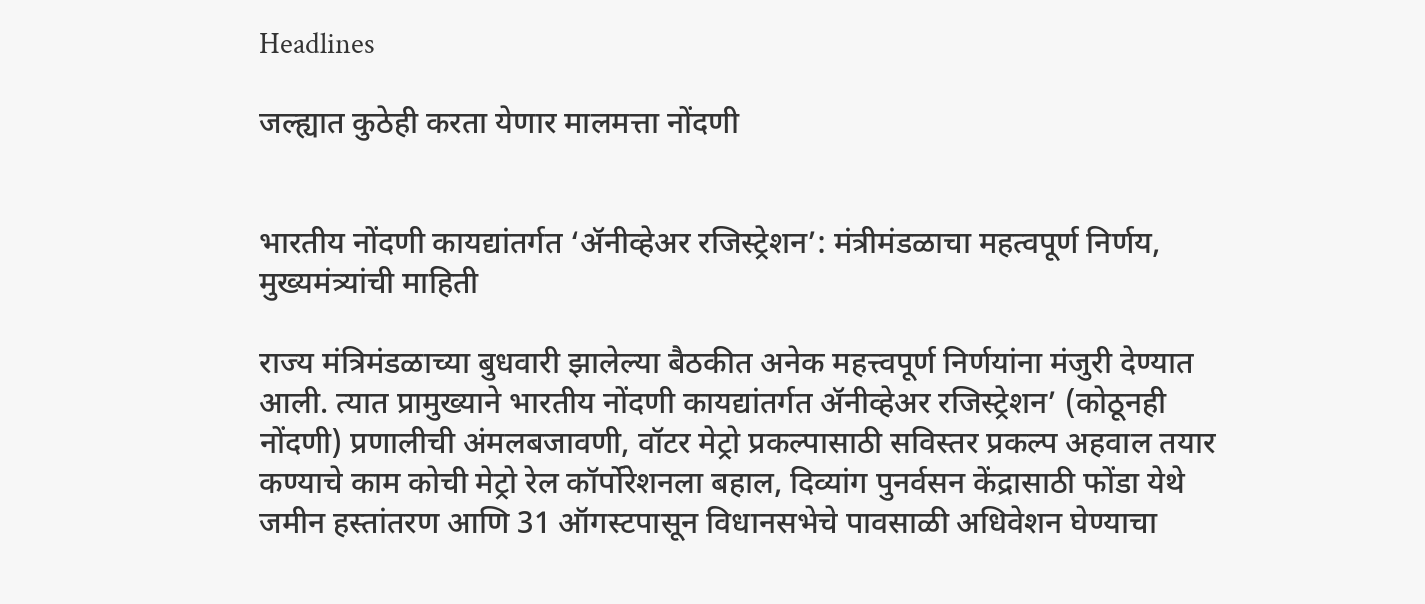Headlines

जल्ह्यात कुठेही करता येणार मालमत्ता नोंदणी


भारतीय नोंदणी कायद्यांतर्गत ‘ॲनीव्हेअर रजिस्ट्रेशन’: मंत्रीमंडळाचा महत्वपूर्ण निर्णय, मुख्यमंत्र्यांची माहिती

राज्य मंत्रिमंडळाच्या बुधवारी झालेल्या बैठकीत अनेक महत्त्वपूर्ण निर्णयांना मंजुरी देण्यात आली. त्यात प्रामुख्याने भारतीय नोंदणी कायद्यांतर्गत ॲनीव्हेअर रजिस्ट्रेशन’ (कोठूनही नोंदणी) प्रणालीची अंमलबजावणी, वॉटर मेट्रो प्रकल्पासाठी सविस्तर प्रकल्प अहवाल तयार कण्याचे काम कोची मेट्रो रेल कॉर्पोरेशनला बहाल, दिव्यांग पुनर्वसन केंद्रासाठी फोंडा येथे जमीन हस्तांतरण आणि 31 ऑगस्टपासून विधानसभेचे पावसाळी अधिवेशन घेण्याचा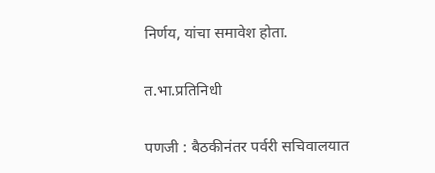निर्णय, यांचा समावेश होता.

त.भा.प्रतिनिधी

पणजी : बैठकीनंतर पर्वरी सचिवालयात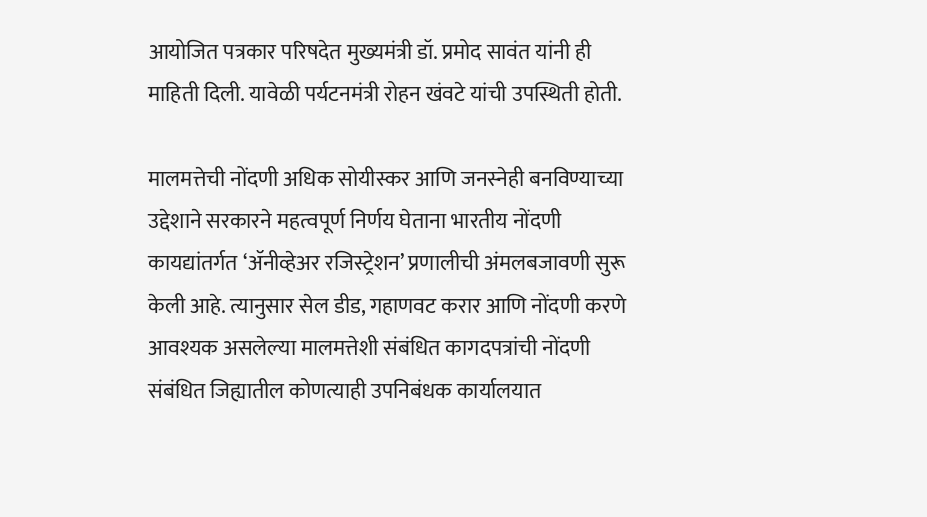आयोजित पत्रकार परिषदेत मुख्यमंत्री डॉ. प्रमोद सावंत यांनी ही माहिती दिली. यावेळी पर्यटनमंत्री रोहन खंवटे यांची उपस्थिती होती.

मालमत्तेची नोंदणी अधिक सोयीस्कर आणि जनस्नेही बनविण्याच्या उद्देशाने सरकारने महत्वपूर्ण निर्णय घेताना भारतीय नोंदणी कायद्यांतर्गत ‘ॲनीव्हेअर रजिस्ट्रेशन’ प्रणालीची अंमलबजावणी सुरू केली आहे. त्यानुसार सेल डीड, गहाणवट करार आणि नोंदणी करणे आवश्यक असलेल्या मालमत्तेशी संबंधित कागदपत्रांची नोंदणी संबंधित जिह्यातील कोणत्याही उपनिबंधक कार्यालयात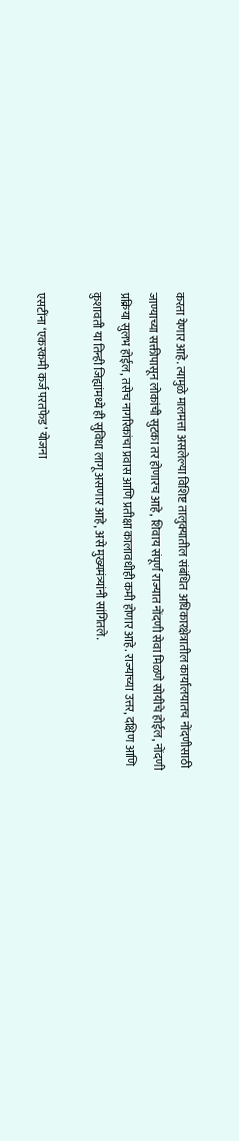करता येणार आहे. त्यामुळे मालमत्ता असलेल्या विशिष्ट तालुक्यातील संबंधित अधिकारक्षेत्रातील कार्यालयातच नोंदणीसाठी जाण्याच्या सक्तीपासून लोकांची सुटका तर होणारच आहे, शिवाय संपूर्ण राज्यात नोंदणी सेवा मिळणे सोयीचे होईल, नोंदणी प्रक्रिया सुलभ होईल, तसेच नागरिकांचा प्रवास आणि प्रतीक्षा कालावधीही कमी होणार आहे. राज्याच्या उत्तर, दक्षिण आणि कुशावती या तिन्ही जिह्यांमध्ये ही सुविधा लागू असणार आहे, असे मुख्यमंत्र्यांनी सांगितले.

एसटींना ‘एकरकमी कर्ज परतफेड’ योजना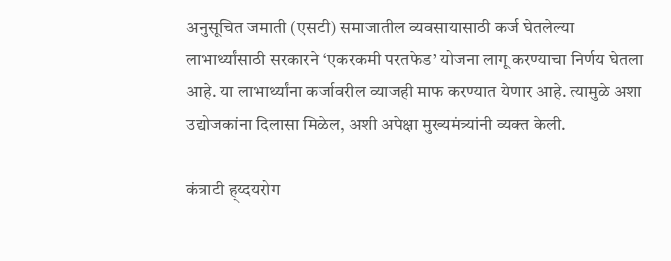अनुसूचित जमाती (एसटी) समाजातील व्यवसायासाठी कर्ज घेतलेल्या लाभार्थ्यांसाठी सरकारने ‘एकरकमी परतफेड’ योजना लागू करण्याचा निर्णय घेतला आहे. या लाभार्थ्यांना कर्जावरील व्याजही माफ करण्यात येणार आहे. त्यामुळे अशा उद्योजकांना दिलासा मिळेल, अशी अपेक्षा मुख्यमंत्र्यांनी व्यक्त केली.

कंत्राटी ह्य्दयरोग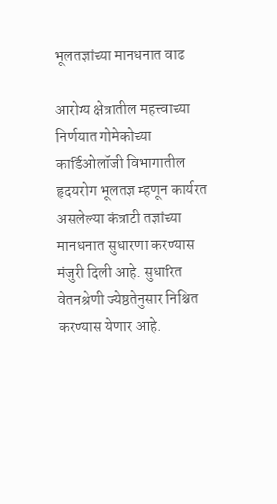भूलतज्ञांच्या मानधनात वाढ

आरोग्य क्षेत्रातील महत्त्वाच्या निर्णयात गोमेकोच्या कार्डिओलॉजी विभागातील हृदयरोग भूलतज्ञ म्हणून कार्यरत असलेल्या कंत्राटी तज्ञांच्या मानधनात सुधारणा करण्यास मंजुरी दिली आहे. सुधारित वेतनश्रेणी ज्येष्ठतेनुसार निश्चित करण्यास येणार आहे.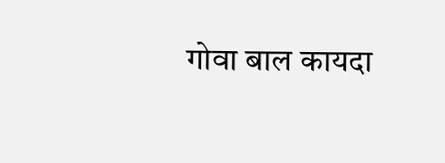गोवा बाल कायदा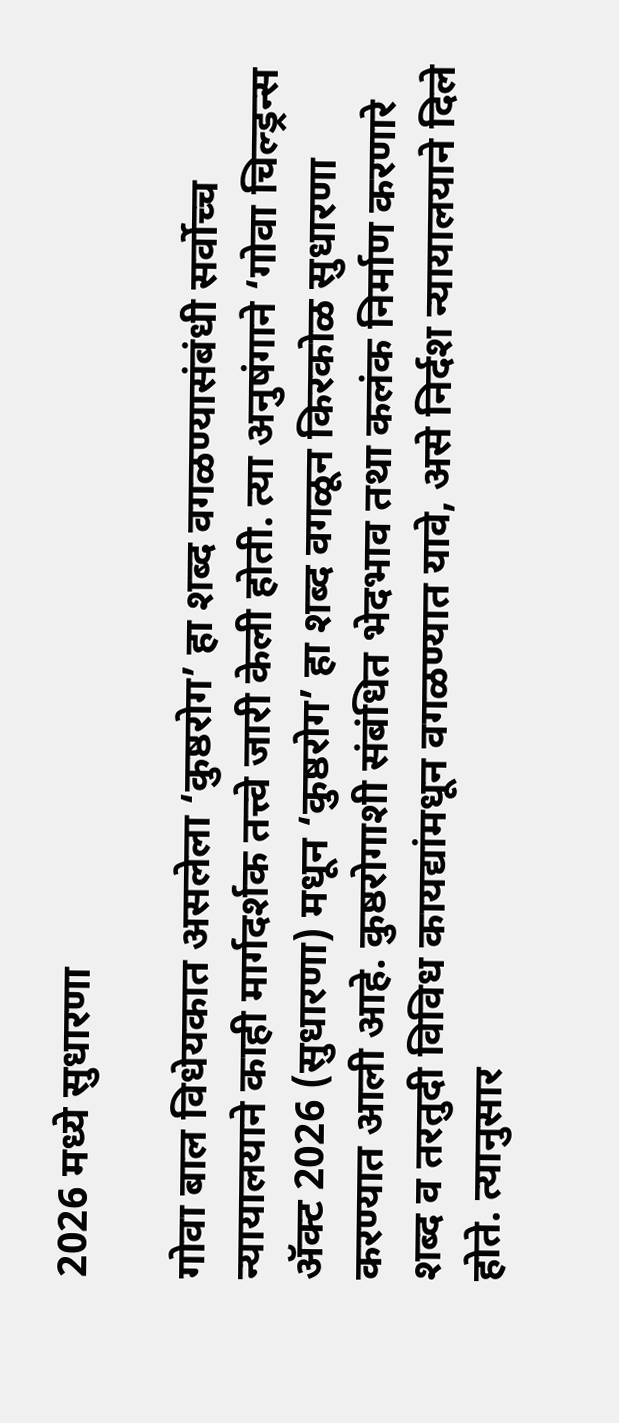2026 मध्ये सुधारणा

गोवा बाल विधेयकात असलेला ‘कुष्ठरोग’ हा शब्द वगळण्यासंबंधी सर्वोच्च न्यायालयाने काही मार्गदर्शक तत्त्वे जारी केली होती. त्या अनुषंगाने ‘गोवा चिल्ड्रन्स ॲक्ट 2026 (सुधारणा) मधून ‘कुष्ठरोग’ हा शब्द वगळून किरकोळ सुधारणा करण्यात आली आहे. कुष्ठरोगाशी संबंधित भेदभाव तथा कलंक निर्माण करणारे शब्द व तरतुदी विविध कायद्यांमधून वगळण्यात यावे, असे निर्दश न्यायालयाने दिले होते. त्यानुसार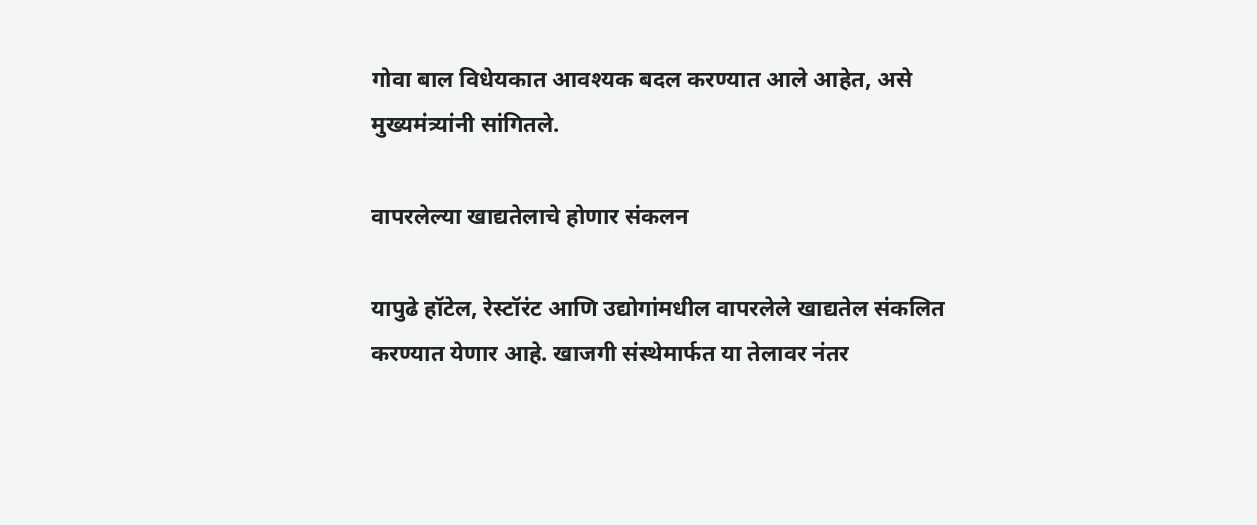गोवा बाल विधेयकात आवश्यक बदल करण्यात आले आहेत, असे मुख्यमंत्र्यांनी सांगितले.

वापरलेल्या खाद्यतेलाचे होणार संकलन

यापुढे हॉटेल, रेस्टॉरंट आणि उद्योगांमधील वापरलेले खाद्यतेल संकलित करण्यात येणार आहे. खाजगी संस्थेमार्फत या तेलावर नंतर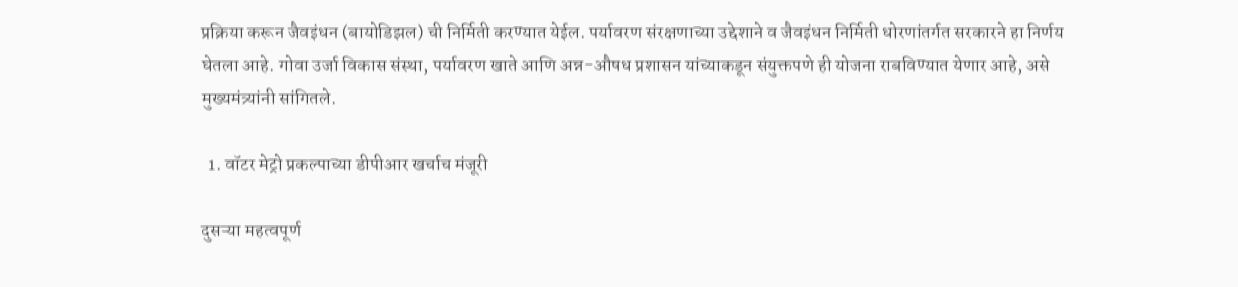प्रक्रिया करून जैवइंधन (बायोडिझल) ची निर्मिती करण्यात येईल. पर्यावरण संरक्षणाच्या उद्देशाने व जैवइंधन निर्मिती धोरणांतर्गत सरकारने हा निर्णय घेतला आहे. गोवा उर्जा विकास संस्था, पर्यावरण खाते आणि अन्न-औषध प्रशासन यांच्याकडून संयुक्तपणे ही योजना राबविण्यात येणार आहे, असे मुख्यमंत्र्यांनी सांगितले.

  1. वॉटर मेट्रो प्रकल्पाच्या डीपीआर खर्चाच मंजूरी

दुसऱ्या महत्वपूर्ण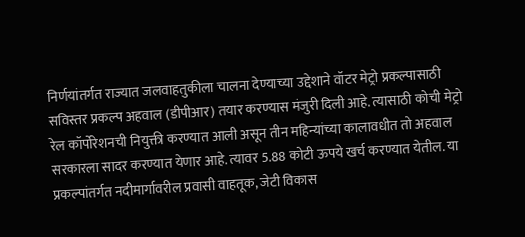निर्णयांतर्गत राज्यात जलवाहतुकीला चालना देण्याच्या उद्देशाने वॉटर मेट्रो प्रकल्पासाठी सविस्तर प्रकल्प अहवाल (डीपीआर) तयार करण्यास मंजुरी दिली आहे. त्यासाठी कोची मेट्रो रेल कॉर्पोरेशनची नियुक्ती करण्यात आली असून तीन महिन्यांच्या कालावधीत तो अहवाल सरकारला सादर करण्यात येणार आहे. त्यावर 5.88 कोटी ऊपये खर्च करण्यात येतील. या प्रकल्पांतर्गत नदीमार्गावरील प्रवासी वाहतूक, जेटी विकास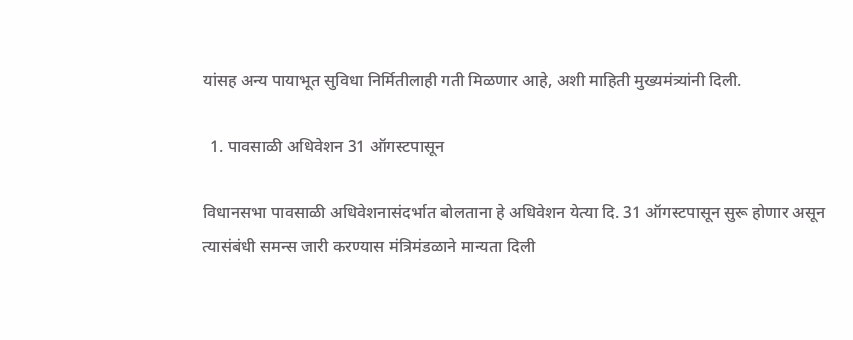यांसह अन्य पायाभूत सुविधा निर्मितीलाही गती मिळणार आहे, अशी माहिती मुख्यमंत्र्यांनी दिली.

  1. पावसाळी अधिवेशन 31 ऑगस्टपासून

विधानसभा पावसाळी अधिवेशनासंदर्भात बोलताना हे अधिवेशन येत्या दि. 31 ऑगस्टपासून सुरू होणार असून त्यासंबंधी समन्स जारी करण्यास मंत्रिमंडळाने मान्यता दिली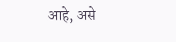आहे, असे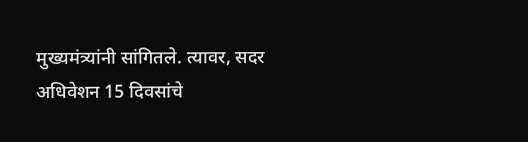मुख्यमंत्र्यांनी सांगितले. त्यावर, सदर अधिवेशन 15 दिवसांचे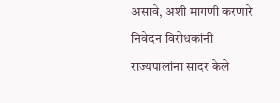असावे, अशी मागणी करणारे निवेदन विरोधकांनी राज्यपालांना सादर केले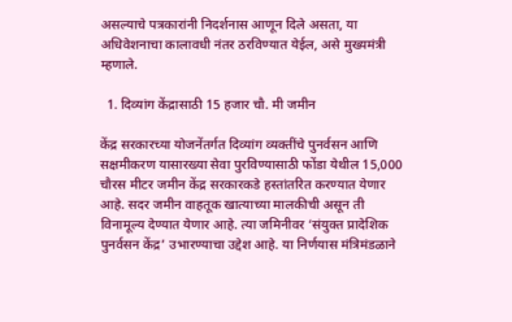असल्याचे पत्रकारांनी निदर्शनास आणून दिले असता, या अधिवेशनाचा कालावधी नंतर ठरविण्यात येईल, असे मुख्यमंत्री म्हणाले.

  1. दिव्यांग केंद्रासाठी 15 हजार चौ. मी जमीन

केंद्र सरकारच्या योजनेंतर्गत दिव्यांग व्यक्तींचे पुनर्वसन आणि सक्षमीकरण यासारख्या सेवा पुरविण्यासाठी फोंडा येथील 15,000 चौरस मीटर जमीन केंद्र सरकारकडे हस्तांतरित करण्यात येणार आहे. सदर जमीन वाहतूक खात्याच्या मालकीची असून ती विनामूल्य देण्यात येणार आहे. त्या जमिनीवर ‘संयुक्त प्रादेशिक पुनर्वसन केंद्र’ उभारण्याचा उद्देश आहे. या निर्णयास मंत्रिमंडळाने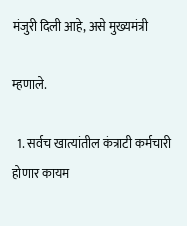मंजुरी दिली आहे, असे मुख्यमंत्री

म्हणाले.

  1. सर्वच खात्यांतील कंत्राटी कर्मचारी होणार कायम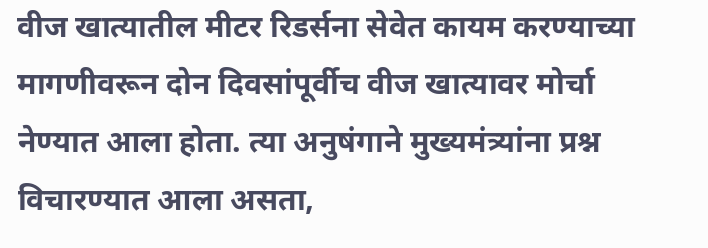वीज खात्यातील मीटर रिडर्सना सेवेत कायम करण्याच्या मागणीवरून दोन दिवसांपूर्वीच वीज खात्यावर मोर्चा नेण्यात आला होता. त्या अनुषंगाने मुख्यमंत्र्यांना प्रश्न विचारण्यात आला असता,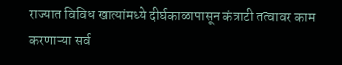राज्यात विविध खात्यांमध्ये दीर्घकाळापासून कंत्राटी तत्वावर काम करणाऱ्या सर्व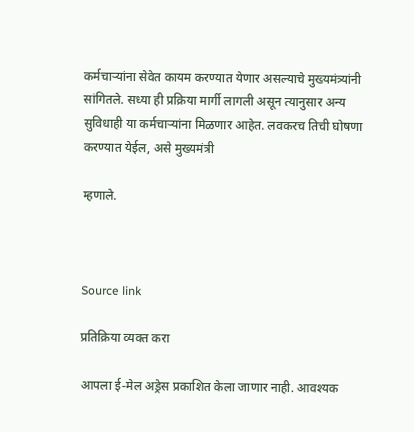कर्मचाऱ्यांना सेवेत कायम करण्यात येणार असल्याचे मुख्यमंत्र्यांनी सांगितले. सध्या ही प्रक्रिया मार्गी लागली असून त्यानुसार अन्य सुविधाही या कर्मचाऱ्यांना मिळणार आहेत. लवकरच तिची घोषणा करण्यात येईल, असे मुख्यमंत्री

म्हणाले.



Source link

प्रतिक्रिया व्यक्त करा

आपला ई-मेल अड्रेस प्रकाशित केला जाणार नाही. आवश्यक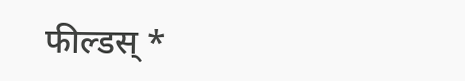फील्डस् *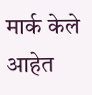मार्क केले आहेत